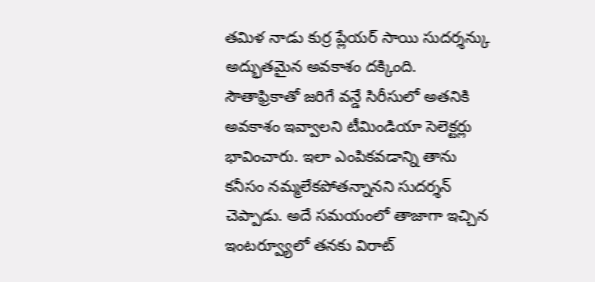తమిళ నాడు కుర్ర ప్లేయర్ సాయి సుదర్శన్కు అద్భుతమైన అవకాశం దక్కింది. సౌతాఫ్రికాతో జరిగే వన్డే సిరీసులో అతనికి అవకాశం ఇవ్వాలని టీమిండియా సెలెక్టర్లు భావించారు. ఇలా ఎంపికవడాన్ని తాను కనీసం నమ్మలేకపోతన్నానని సుదర్శన్ చెప్పాడు. అదే సమయంలో తాజాగా ఇచ్చిన ఇంటర్వ్యూలో తనకు విరాట్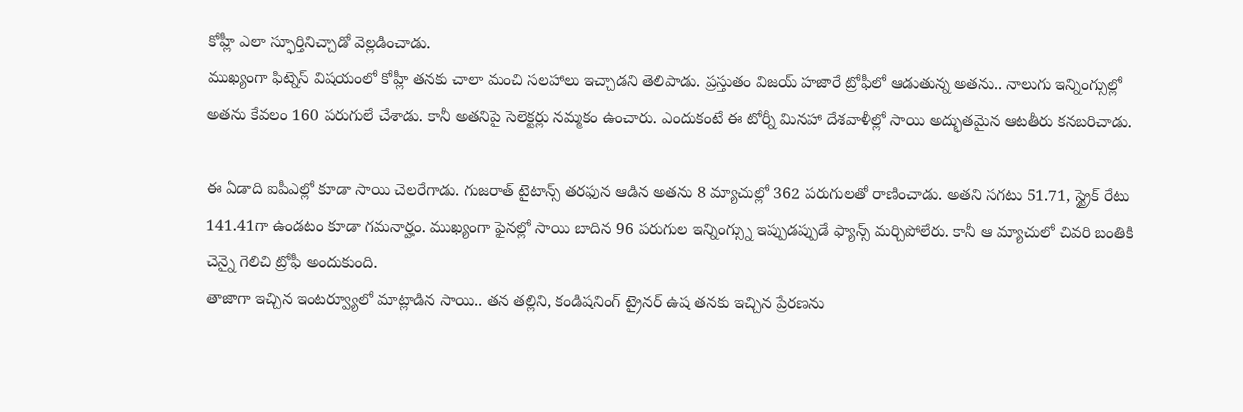కోహ్లీ ఎలా స్ఫూర్తినిచ్చాడో వెల్లడించాడు.
ముఖ్యంగా ఫిట్నెస్ విషయంలో కోహ్లీ తనకు చాలా మంచి సలహాలు ఇచ్చాడని తెలిపాడు. ప్రస్తుతం విజయ్ హజారే ట్రోఫీలో ఆడుతున్న అతను.. నాలుగు ఇన్నింగ్సుల్లో అతను కేవలం 160 పరుగులే చేశాడు. కానీ అతనిపై సెలెక్టర్లు నమ్మకం ఉంచారు. ఎందుకంటే ఈ టోర్నీ మినహా దేశవాళీల్లో సాయి అద్భుతమైన ఆటతీరు కనబరిచాడు.

ఈ ఏడాది ఐపీఎల్లో కూడా సాయి చెలరేగాడు. గుజరాత్ టైటాన్స్ తరఫున ఆడిన అతను 8 మ్యాచుల్లో 362 పరుగులతో రాణించాడు. అతని సగటు 51.71, స్ట్రైక్ రేటు 141.41గా ఉండటం కూడా గమనార్హం. ముఖ్యంగా ఫైనల్లో సాయి బాదిన 96 పరుగుల ఇన్నింగ్స్ను ఇప్పుడప్పుడే ఫ్యాన్స్ మర్చిపోలేరు. కానీ ఆ మ్యాచులో చివరి బంతికి చెన్నై గెలిచి ట్రోఫీ అందుకుంది.
తాజాగా ఇచ్చిన ఇంటర్వ్యూలో మాట్లాడిన సాయి.. తన తల్లిని, కండిషనింగ్ ట్రైనర్ ఉష తనకు ఇచ్చిన ప్రేరణను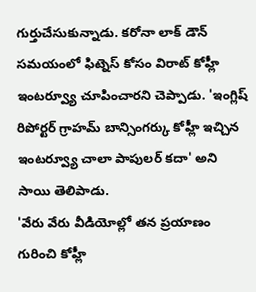గుర్తుచేసుకున్నాడు. కరోనా లాక్ డౌన్ సమయంలో ఫిట్నెస్ కోసం విరాట్ కోహ్లీ ఇంటర్వ్యూ చూపించారని చెప్పాడు. 'ఇంగ్లిష్ రిపోర్టర్ గ్రాహమ్ బాన్సింగర్కు కోహ్లీ ఇచ్చిన ఇంటర్వ్యూ చాలా పాపులర్ కదా' అని సాయి తెలిపాడు.
'వేరు వేరు వీడియోల్లో తన ప్రయాణం గురించి కోహ్లీ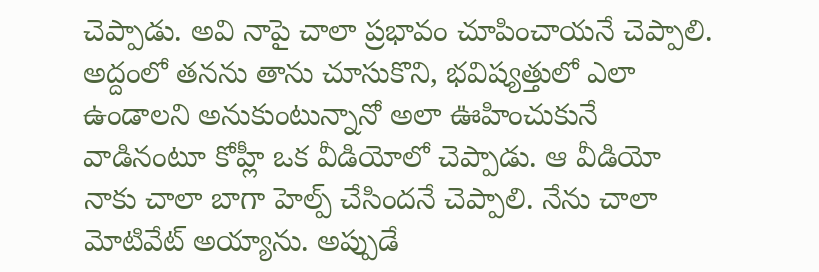చెప్పాడు. అవి నాపై చాలా ప్రభావం చూపించాయనే చెప్పాలి. అద్దంలో తనను తాను చూసుకొని, భవిష్యత్తులో ఎలా ఉండాలని అనుకుంటున్నానో అలా ఊహించుకునే వాడినంటూ కోహ్లీ ఒక వీడియోలో చెప్పాడు. ఆ వీడియో నాకు చాలా బాగా హెల్ప్ చేసిందనే చెప్పాలి. నేను చాలా మోటివేట్ అయ్యాను. అప్పుడే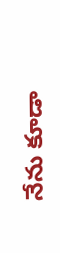నేను కూడా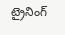ట్రైనింగ్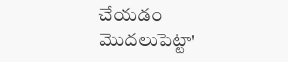చేయడం మొదలుపెట్టా'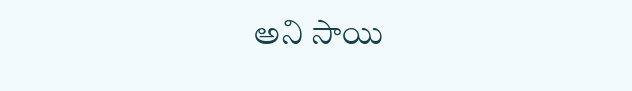అని సాయి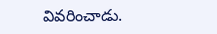వివరించాడు.